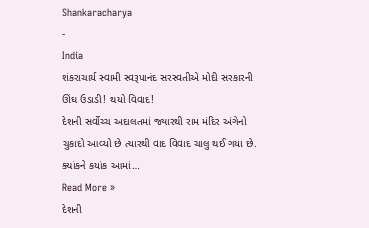Shankaracharya
-
India
શંકરાચાર્ય સ્વામી સ્વરૂપાનંદ સરસ્વતીએ મોદી સરકારની ઊંઘ ઉડાડી! થયો વિવાદ!
દેશની સર્વોચ્ચ અદાલતમાં જ્યારથી રામ મંદિર અંગેનો ચુકાદો આવ્યો છે ત્યારથી વાદ વિવાદ ચાલુ થઈ ગયા છે. ક્યાંકને કયાંક આમાં…
Read More »
દેશની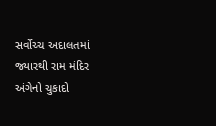સર્વોચ્ચ અદાલતમાં જ્યારથી રામ મંદિર અંગેનો ચુકાદો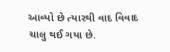આવ્યો છે ત્યારથી વાદ વિવાદ ચાલુ થઈ ગયા છે.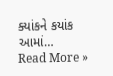ક્યાંકને કયાંક આમાં…
Read More »